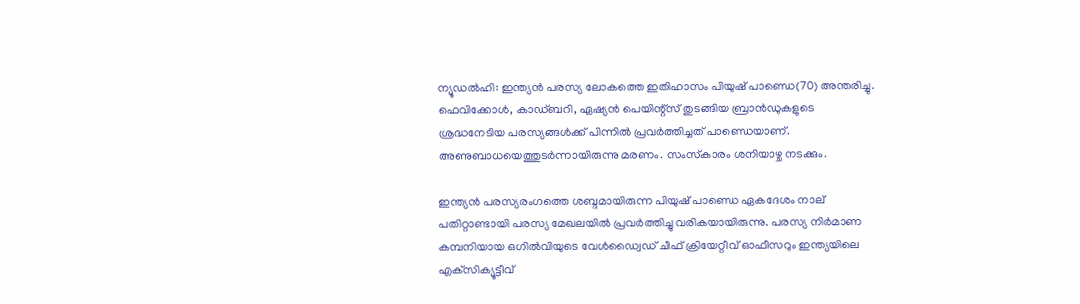ന്യൂഡല്‍ഹി: ഇന്ത്യന്‍ പരസ്യ ലോകത്തെ ഇതിഹാസം പിയുഷ് പാണ്ഡെ(70) അന്തരിച്ചു. ഫെവിക്കോള്‍, കാഡ്ബറി, ഏഷ്യന്‍ പെയിന്റ്‌സ് തുടങ്ങിയ ബ്രാന്‍ഡുകളുടെ ശ്രദ്ധനേടിയ പരസ്യങ്ങള്‍ക്ക് പിന്നില്‍ പ്രവര്‍ത്തിച്ചത് പാണ്ഡെയാണ്. അണുബാധയെത്തുടര്‍ന്നായിരുന്നു മരണം. സംസ്‌കാരം ശനിയാഴ്ച നടക്കും.

ഇന്ത്യന്‍ പരസ്യരംഗത്തെ ശബ്ദമായിരുന്ന പിയുഷ് പാണ്ഡെ ഏകദേശം നാല് പതിറ്റാണ്ടായി പരസ്യ മേഖലയില്‍ പ്രവര്‍ത്തിച്ചു വരികയായിരുന്നു. പരസ്യ നിര്‍മാണ കമ്പനിയായ ഒഗില്‍വിയുടെ വേള്‍ഡ്വൈഡ് ചീഫ് ക്രിയേറ്റീവ് ഓഫീസറും ഇന്ത്യയിലെ എക്‌സിക്യൂട്ടീവ്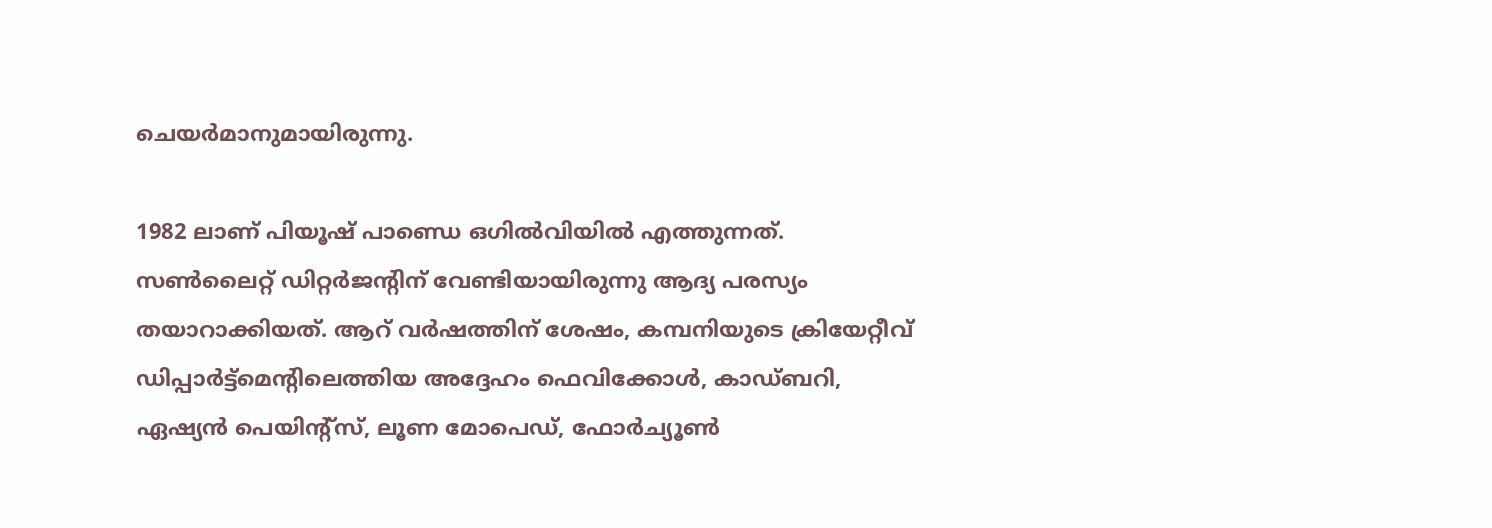ചെയര്‍മാനുമായിരുന്നു.

1982 ലാണ് പിയൂഷ് പാണ്ഡെ ഒഗില്‍വിയില്‍ എത്തുന്നത്. സണ്‍ലൈറ്റ് ഡിറ്റര്‍ജന്റിന് വേണ്ടിയായിരുന്നു ആദ്യ പരസ്യം തയാറാക്കിയത്. ആറ് വര്‍ഷത്തിന് ശേഷം, കമ്പനിയുടെ ക്രിയേറ്റീവ് ഡിപ്പാര്‍ട്ട്മെന്റിലെത്തിയ അദ്ദേഹം ഫെവിക്കോള്‍, കാഡ്ബറി, ഏഷ്യന്‍ പെയിന്റ്‌സ്, ലൂണ മോപെഡ്, ഫോര്‍ച്യൂണ്‍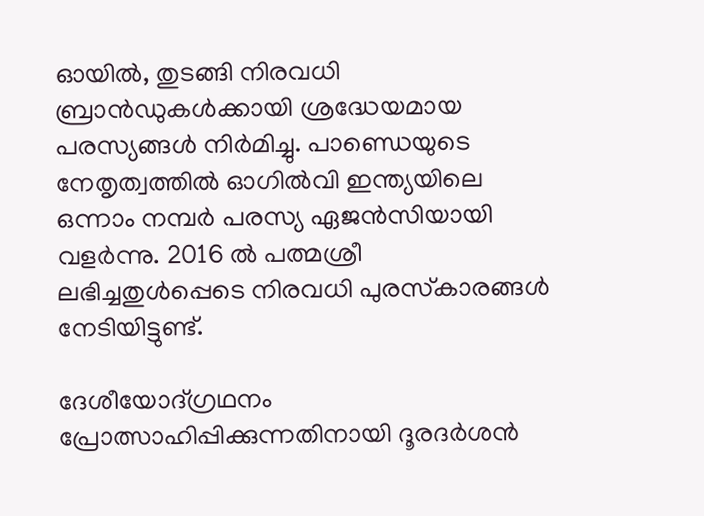ഓയില്‍, തുടങ്ങി നിരവധി ബ്രാന്‍ഡുകള്‍ക്കായി ശ്രദ്ധേയമായ പരസ്യങ്ങള്‍ നിര്‍മിച്ചു. പാണ്ഡെയുടെ നേതൃത്വത്തില്‍ ഓഗില്‍വി ഇന്ത്യയിലെ ഒന്നാം നമ്പര്‍ പരസ്യ ഏജന്‍സിയായി വളര്‍ന്നു. 2016 ല്‍ പത്മശ്രീ ലഭിച്ചതുള്‍പ്പെടെ നിരവധി പുരസ്‌കാരങ്ങള്‍ നേടിയിട്ടുണ്ട്.

ദേശീയോദ്ഗ്രഥനം പ്രോത്സാഹിപ്പിക്കുന്നതിനായി ദൂരദര്‍ശന്‍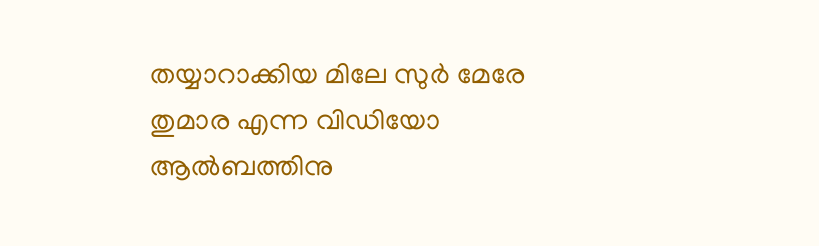തയ്യാറാക്കിയ മിലേ സുര്‍ മേരേ തുമാര എന്ന വിഡിയോ ആല്‍ബത്തിനു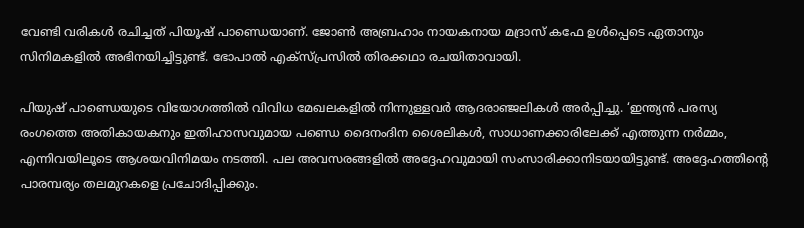വേണ്ടി വരികള്‍ രചിച്ചത് പിയൂഷ് പാണ്ഡെയാണ്. ജോണ്‍ അബ്രഹാം നായകനായ മദ്രാസ് കഫേ ഉള്‍പ്പെടെ ഏതാനും സിനിമകളില്‍ അഭിനയിച്ചിട്ടുണ്ട്. ഭോപാല്‍ എക്സ്പ്രസില്‍ തിരക്കഥാ രചയിതാവായി.

പിയുഷ് പാണ്ഡെയുടെ വിയോഗത്തില്‍ വിവിധ മേഖലകളില്‍ നിന്നുള്ളവര്‍ ആദരാഞ്ജലികള്‍ അര്‍പ്പിച്ചു. ‘ഇന്ത്യന്‍ പരസ്യ രംഗത്തെ അതികായകനും ഇതിഹാസവുമായ പണ്ഡെ ദൈനംദിന ശൈലികള്‍, സാധാണക്കാരിലേക്ക് എത്തുന്ന നര്‍മ്മം, എന്നിവയിലൂടെ ആശയവിനിമയം നടത്തി. പല അവസരങ്ങളില്‍ അദ്ദേഹവുമായി സംസാരിക്കാനിടയായിട്ടുണ്ട്. അദ്ദേഹത്തിന്റെ പാരമ്പര്യം തലമുറകളെ പ്രചോദിപ്പിക്കും.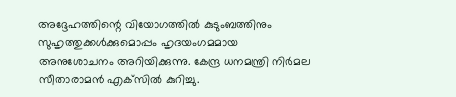അദ്ദേഹത്തിന്റെ വിയോഗത്തില്‍ കുടുംബത്തിനും സുഹൃത്തുക്കള്‍ക്കുമൊപ്പം ഹൃദയംഗമമായ അനുശോചനം അറിയിക്കുന്നു. കേന്ദ്ര ധനമന്ത്രി നിര്‍മല സീതാരാമന്‍ എക്‌സില്‍ കുറിച്ചു.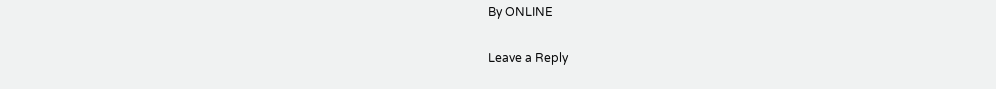By ONLINE

Leave a Reply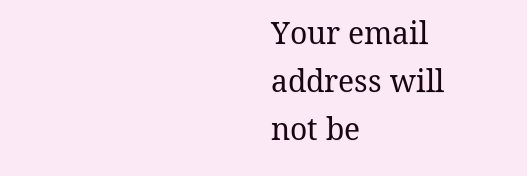Your email address will not be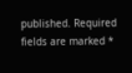published. Required fields are marked *